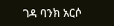ገዳ ባንክ አርሶ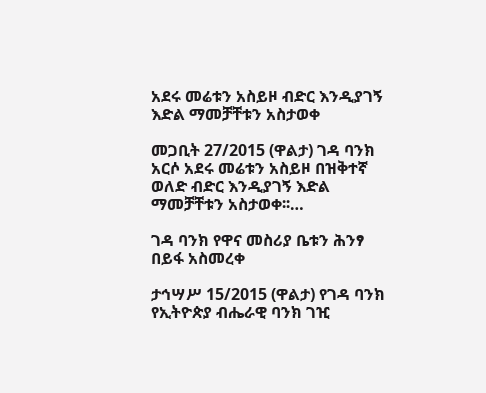አደሩ መሬቱን አስይዞ ብድር እንዲያገኝ እድል ማመቻቸቱን አስታወቀ

መጋቢት 27/2015 (ዋልታ) ገዳ ባንክ አርሶ አደሩ መሬቱን አስይዞ በዝቅተኛ ወለድ ብድር እንዲያገኝ እድል ማመቻቸቱን አስታወቀ፡፡…

ገዳ ባንክ የዋና መስሪያ ቤቱን ሕንፃ በይፋ አስመረቀ

ታኅሣሥ 15/2015 (ዋልታ) የገዳ ባንክ የኢትዮጵያ ብሔራዊ ባንክ ገዢ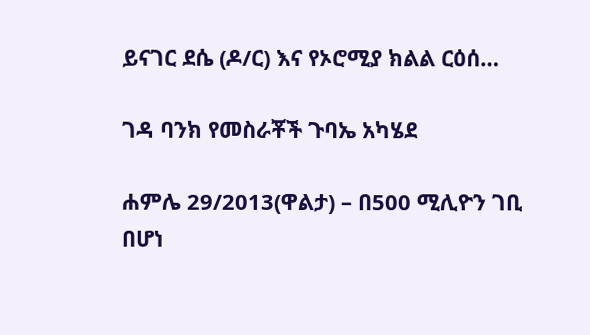ይናገር ደሴ (ዶ/ር) እና የኦሮሚያ ክልል ርዕሰ…

ገዳ ባንክ የመስራቾች ጉባኤ አካሄደ

ሐምሌ 29/2013(ዋልታ) – በ500 ሚሊዮን ገቢ በሆነ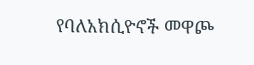የባለአክሲዮኖች መዋጮ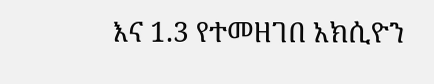እና 1.3 የተመዘገበ አክሲዮን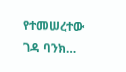የተመሠረተው ገዳ ባንክ…